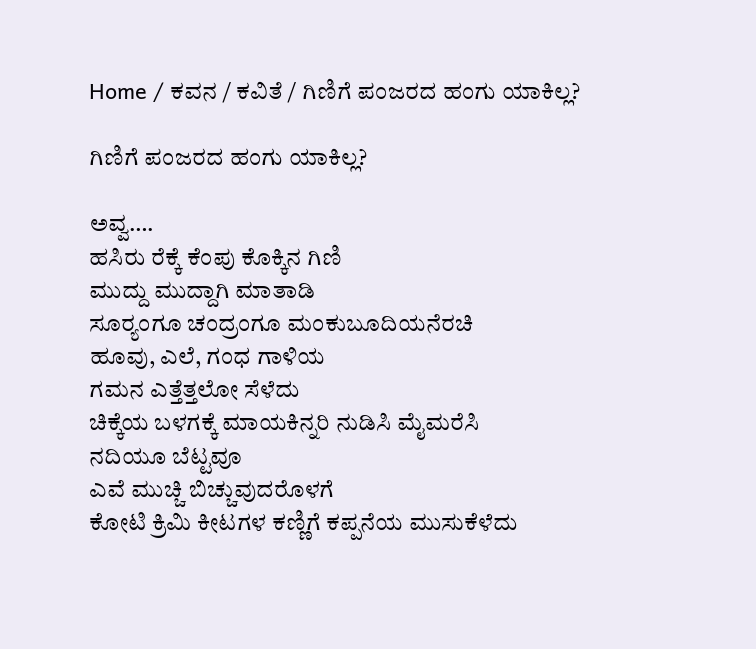Home / ಕವನ / ಕವಿತೆ / ಗಿಣಿಗೆ ಪಂಜರದ ಹಂಗು ಯಾಕಿಲ್ಲ?

ಗಿಣಿಗೆ ಪಂಜರದ ಹಂಗು ಯಾಕಿಲ್ಲ?

ಅವ್ವ….
ಹಸಿರು ರೆಕ್ಕೆ ಕೆಂಪು ಕೊಕ್ಕಿನ ಗಿಣಿ
ಮುದ್ದು ಮುದ್ದಾಗಿ ಮಾತಾಡಿ
ಸೂರ್‍ಯಂಗೂ ಚಂದ್ರಂಗೂ ಮಂಕುಬೂದಿಯನೆರಚಿ
ಹೂವು, ಎಲೆ, ಗಂಧ ಗಾಳಿಯ
ಗಮನ ಎತ್ತೆತ್ತಲೋ ಸೆಳೆದು
ಚಿಕ್ಕೆಯ ಬಳಗಕ್ಕೆ ಮಾಯಕಿನ್ನರಿ ನುಡಿಸಿ ಮೈಮರೆಸಿ
ನದಿಯೂ ಬೆಟ್ಟವೂ
ಎವೆ ಮುಚ್ಚಿ ಬಿಚ್ಚುವುದರೊಳಗೆ
ಕೋಟಿ ಕ್ರಿಮಿ ಕೀಟಗಳ ಕಣ್ಣಿಗೆ ಕಪ್ಪನೆಯ ಮುಸುಕೆಳೆದು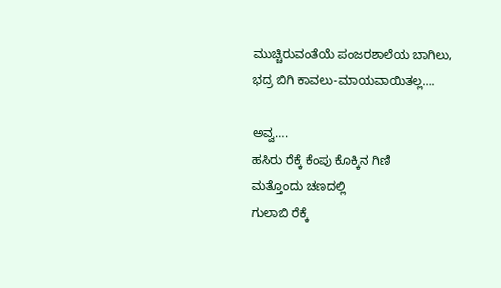ಮುಚ್ಚಿರುವಂತೆಯೆ ಪಂಜರಶಾಲೆಯ ಬಾಗಿಲು,
ಭದ್ರ ಬಿಗಿ ಕಾವಲು-ಮಾಯವಾಯಿತಲ್ಲ….

ಅವ್ವ….
ಹಸಿರು ರೆಕ್ಕೆ ಕೆಂಪು ಕೊಕ್ಕಿನ ಗಿಣಿ
ಮತ್ತೊಂದು ಚಣದಲ್ಲಿ
ಗುಲಾಬಿ ರೆಕ್ಕೆ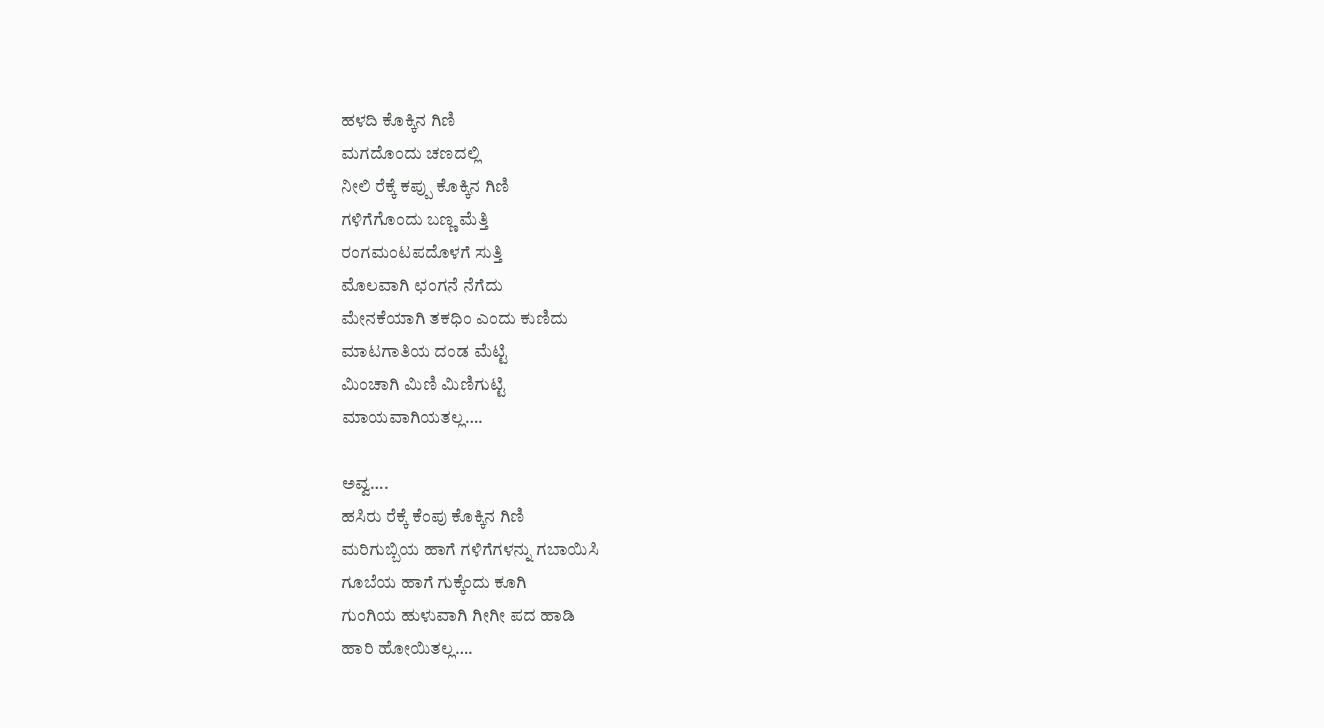ಹಳದಿ ಕೊಕ್ಕಿನ ಗಿಣಿ
ಮಗದೊಂದು ಚಣದಲ್ಲಿ
ನೀಲಿ ರೆಕ್ಕೆ ಕಪ್ಪು ಕೊಕ್ಕಿನ ಗಿಣಿ
ಗಳಿಗೆಗೊಂದು ಬಣ್ಣ ಮೆತ್ತಿ
ರಂಗಮಂಟಪದೊಳಗೆ ಸುತ್ತಿ
ಮೊಲವಾಗಿ ಛಂಗನೆ ನೆಗೆದು
ಮೇನಕೆಯಾಗಿ ತಕಧಿಂ ಎಂದು ಕುಣಿದು
ಮಾಟಗಾತಿಯ ದಂಡ ಮೆಟ್ಟಿ
ಮಿಂಚಾಗಿ ಮಿಣಿ ಮಿಣಿಗುಟ್ಟಿ
ಮಾಯವಾಗಿಯತಲ್ಲ….

ಅವ್ವ….
ಹಸಿರು ರೆಕ್ಕೆ ಕೆಂಪು ಕೊಕ್ಕಿನ ಗಿಣಿ
ಮರಿಗುಬ್ಬಿಯ ಹಾಗೆ ಗಳಿಗೆಗಳನ್ನು ಗಬಾಯಿಸಿ
ಗೂಬೆಯ ಹಾಗೆ ಗುಕ್ಕೆಂದು ಕೂಗಿ
ಗುಂಗಿಯ ಹುಳುವಾಗಿ ಗೀಗೀ ಪದ ಹಾಡಿ
ಹಾರಿ ಹೋಯಿತಲ್ಲ….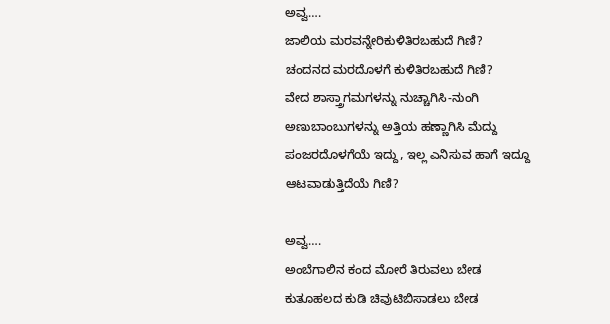ಅವ್ವ….
ಜಾಲಿಯ ಮರವನ್ನೇರಿಕುಳಿತಿರಬಹುದೆ ಗಿಣಿ?
ಚಂದನದ ಮರದೊಳಗೆ ಕುಳಿತಿರಬಹುದೆ ಗಿಣಿ?
ವೇದ ಶಾಸ್ತ್ರಾಗಮಗಳನ್ನು ನುಚ್ಚಾಗಿಸಿ-ನುಂಗಿ
ಅಣುಬಾಂಬುಗಳನ್ನು ಅತ್ತಿಯ ಹಣ್ಣಾಗಿಸಿ ಮೆದ್ದು
ಪಂಜರದೊಳಗೆಯೆ ಇದ್ದು, ಇಲ್ಲ ಎನಿಸುವ ಹಾಗೆ ಇದ್ದೂ
ಆಟವಾಡುತ್ತಿದೆಯೆ ಗಿಣಿ?

ಅವ್ವ….
ಅಂಬೆಗಾಲಿನ ಕಂದ ಮೋರೆ ತಿರುವಲು ಬೇಡ
ಕುತೂಹಲದ ಕುಡಿ ಚಿವುಟಿಬಿಸಾಡಲು ಬೇಡ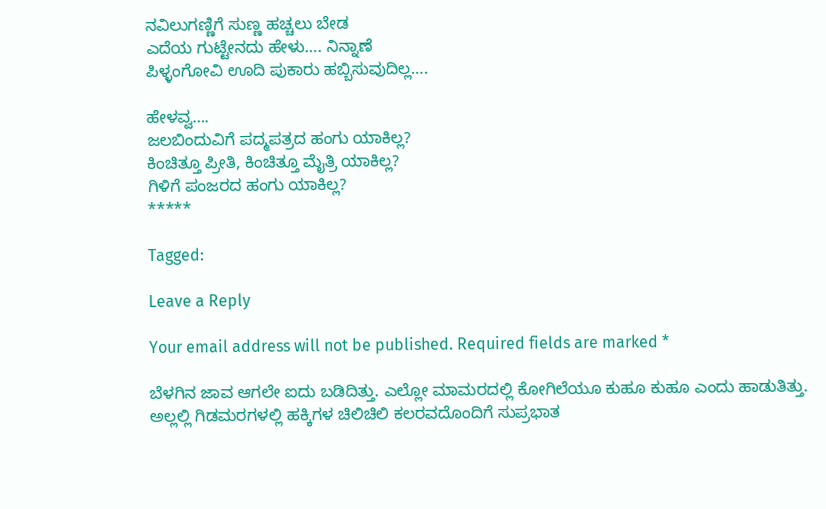ನವಿಲುಗಣ್ಣಿಗೆ ಸುಣ್ಣ ಹಚ್ಚಲು ಬೇಡ
ಎದೆಯ ಗುಟ್ಟೇನದು ಹೇಳು…. ನಿನ್ನಾಣೆ
ಪಿಳ್ಳಂಗೋವಿ ಊದಿ ಪುಕಾರು ಹಬ್ಬಿಸುವುದಿಲ್ಲ….

ಹೇಳವ್ವ….
ಜಲಬಿಂದುವಿಗೆ ಪದ್ಮಪತ್ರದ ಹಂಗು ಯಾಕಿಲ್ಲ?
ಕಿಂಚಿತ್ತೂ ಪ್ರೀತಿ, ಕಿಂಚಿತ್ತೂ ಮೈತ್ರಿ ಯಾಕಿಲ್ಲ?
ಗಿಳಿಗೆ ಪಂಜರದ ಹಂಗು ಯಾಕಿಲ್ಲ?
*****

Tagged:

Leave a Reply

Your email address will not be published. Required fields are marked *

ಬೆಳಗಿನ ಜಾವ ಆಗಲೇ ಐದು ಬಡಿದಿತ್ತು. ಎಲ್ಲೋ ಮಾಮರದಲ್ಲಿ ಕೋಗಿಲೆಯೂ ಕುಹೂ ಕುಹೂ ಎಂದು ಹಾಡುತಿತ್ತು. ಅಲ್ಲಲ್ಲಿ ಗಿಡಮರಗಳಲ್ಲಿ ಹಕ್ಕಿಗಳ ಚಿಲಿಚಿಲಿ ಕಲರವದೊಂದಿಗೆ ಸುಪ್ರಭಾತ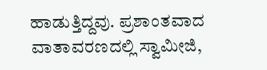ಹಾಡುತ್ತಿದ್ದವು. ಪ್ರಶಾಂತವಾದ ವಾತಾವರಣದಲ್ಲಿ ಸ್ವಾಮೀಜಿ,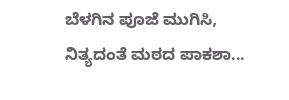ಬೆಳಗಿನ ಪೂಜೆ ಮುಗಿಸಿ, ನಿತ್ಯದಂತೆ ಮಠದ ಪಾಕಶಾ...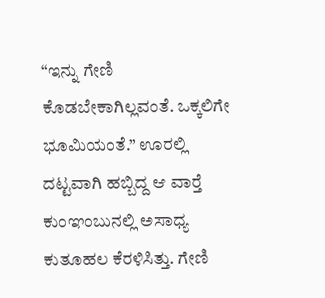“ಇನ್ನು ಗೇಣಿ ಕೊಡಬೇಕಾಗಿಲ್ಲವಂತೆ. ಒಕ್ಕಲಿಗೇ ಭೂಮಿಯಂತೆ.” ಊರಲ್ಲಿ ದಟ್ಟವಾಗಿ ಹಬ್ಬಿದ್ದ ಆ ವಾರ್‍ತೆ ಕುಂಞಂಬುನಲ್ಲಿ ಅಸಾಧ್ಯ ಕುತೂಹಲ ಕೆರಳಿಸಿತ್ತು. ಗೇಣಿ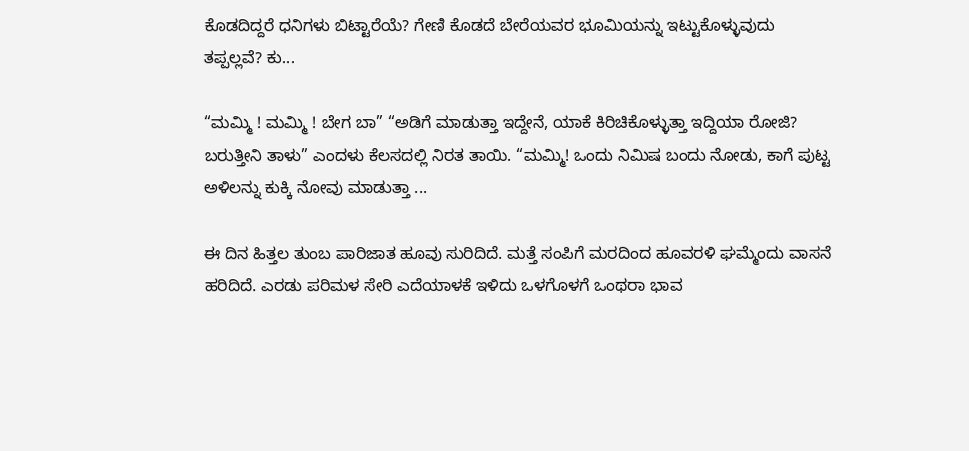ಕೊಡದಿದ್ದರೆ ಧನಿಗಳು ಬಿಟ್ಟಾರೆಯೆ? ಗೇಣಿ ಕೊಡದೆ ಬೇರೆಯವರ ಭೂಮಿಯನ್ನು ಇಟ್ಟುಕೊಳ್ಳುವುದು ತಪ್ಪಲ್ಲವೆ? ಕು...

“ಮಮ್ಮಿ ! ಮಮ್ಮಿ ! ಬೇಗ ಬಾ” “ಅಡಿಗೆ ಮಾಡುತ್ತಾ ಇದ್ದೇನೆ, ಯಾಕೆ ಕಿರಿಚಿಕೊಳ್ಳುತ್ತಾ ಇದ್ದಿಯಾ ರೋಜಿ? ಬರುತ್ತೀನಿ ತಾಳು” ಎಂದಳು ಕೆಲಸದಲ್ಲಿ ನಿರತ ತಾಯಿ. “ಮಮ್ಮಿ! ಒಂದು ನಿಮಿಷ ಬಂದು ನೋಡು, ಕಾಗೆ ಪುಟ್ಟ ಅಳಿಲನ್ನು ಕುಕ್ಕಿ ನೋವು ಮಾಡುತ್ತಾ ...

ಈ ದಿನ ಹಿತ್ತಲ ತುಂಬ ಪಾರಿಜಾತ ಹೂವು ಸುರಿದಿದೆ. ಮತ್ತೆ ಸಂಪಿಗೆ ಮರದಿಂದ ಹೂವರಳಿ ಘಮ್ಮೆಂದು ವಾಸನೆ ಹರಿದಿದೆ. ಎರಡು ಪರಿಮಳ ಸೇರಿ ಎದೆಯಾಳಕೆ ಇಳಿದು ಒಳಗೊಳಗೆ ಒಂಥರಾ ಭಾವ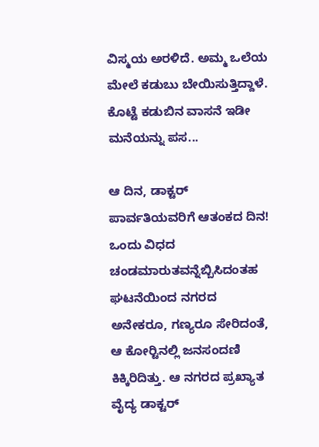ವಿಸ್ಮಯ ಅರಳಿದೆ. ಅಮ್ಮ ಒಲೆಯ ಮೇಲೆ ಕಡುಬು ಬೇಯಿಸುತ್ತಿದ್ದಾಳೆ. ಕೊಟ್ಟೆ ಕಡುಬಿನ ವಾಸನೆ ಇಡೀ ಮನೆಯನ್ನು ಪಸ...

ಆ ದಿನ, ಡಾಕ್ಟರ್ ಪಾರ್ವತಿಯವರಿಗೆ ಆತಂಕದ ದಿನ! ಒಂದು ವಿಧದ ಚಂಡಮಾರುತವನ್ನೆಬ್ಬಿಸಿದಂತಹ ಘಟನೆಯಿಂದ ನಗರದ ಅನೇಕರೂ, ಗಣ್ಯರೂ ಸೇರಿದಂತೆ, ಆ ಕೋರ್‍ಟಿನಲ್ಲಿ ಜನಸಂದಣಿ ಕಿಕ್ಕಿರಿದಿತ್ತು. ಆ ನಗರದ ಪ್ರಖ್ಯಾತ ವೈದ್ಯ ಡಾಕ್ಟರ್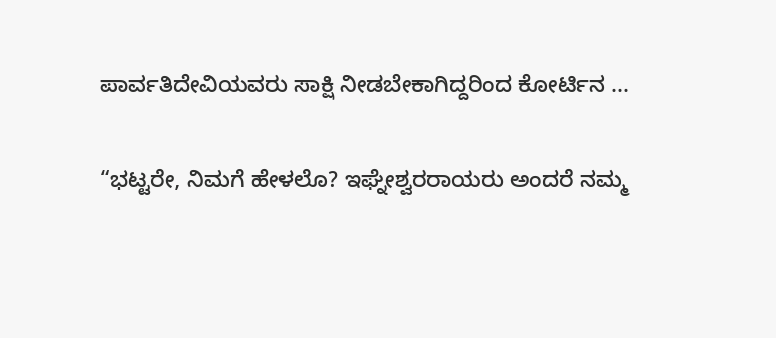ಪಾರ್ವತಿದೇವಿಯವರು ಸಾಕ್ಷಿ ನೀಡಬೇಕಾಗಿದ್ದರಿಂದ ಕೋರ್ಟಿನ ...

“ಭಟ್ಟರೇ, ನಿಮಗೆ ಹೇಳಲೊ? ಇಘ್ನೇಶ್ವರರಾಯರು ಅಂದರೆ ನಮ್ಮ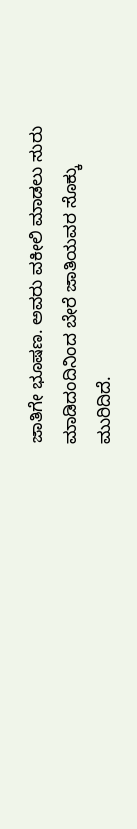ಜಾತಿಗೇ ಭೂಷಣ. ಅವರು ವಕೀಲಿ ಮಾಡಲು ಸುರು ಮಾಡಿದಂದಿನಿಂದ ಬೇರೆ ಜಾತಿಯವರ ಸೊಕ್ಕು ಮುರಿದಿದೆ.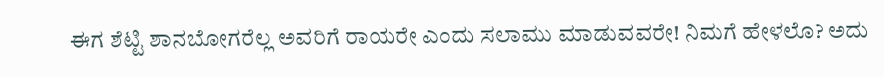ಈಗ ಶೆಟ್ಟಿ ಶಾನಬೋಗರೆಲ್ಲ ಅವರಿಗೆ ರಾಯರೇ ಎಂದು ಸಲಾಮು ಮಾಡುವವರೇ! ನಿಮಗೆ ಹೇಳಲೊ? ಅದು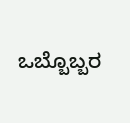ಒಬ್ಬೊಬ್ಬರ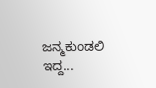ಜನ್ಮಕುಂಡಲಿ ಇದ್ದ...